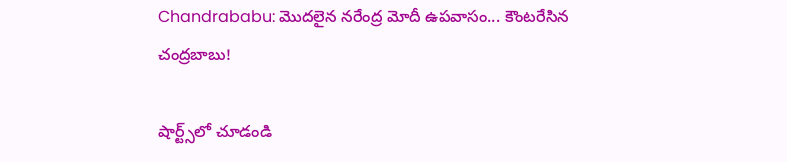Chandrababu: మొదలైన నరేంద్ర మోదీ ఉపవాసం... కౌంటరేసిన చంద్రబాబు!

షార్ట్స్‌లో చూడండి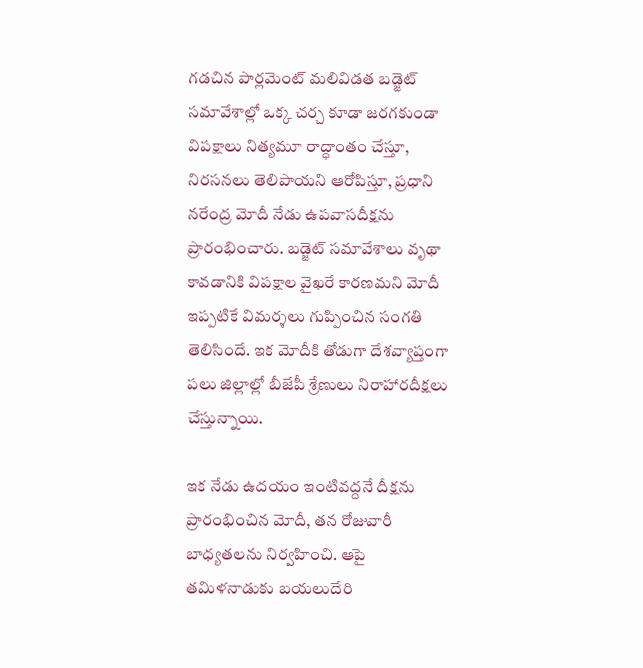గడచిన పార్లమెంట్ మలివిడత బడ్జెట్ సమావేశాల్లో ఒక్క చర్చ కూడా జరగకుండా విపక్షాలు నిత్యమూ రాద్ధాంతం చేస్తూ, నిరసనలు తెలిపాయని ఆరోపిస్తూ, ప్రధాని నరేంద్ర మోదీ నేడు ఉపవాసదీక్షను ప్రారంభించారు. బడ్జెట్ సమావేశాలు వృథా కావడానికి విపక్షాల వైఖరే కారణమని మోదీ ఇప్పటికే విమర్శలు గుప్పించిన సంగతి తెలిసిందే. ఇక మోదీకి తోడుగా దేశవ్యాప్తంగా పలు జిల్లాల్లో బీజేపీ శ్రేణులు నిరాహారదీక్షలు చేస్తున్నాయి.

ఇక నేడు ఉదయం ఇంటివద్దనే దీక్షను ప్రారంభించిన మోదీ, తన రోజువారీ బాధ్యతలను నిర్వహించి. ఆపై తమిళనాడుకు బయలుదేరి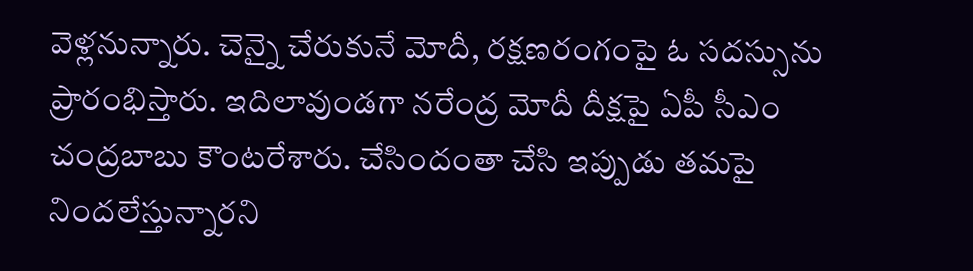వెళ్లనున్నారు. చెన్నై చేరుకునే మోదీ, రక్షణరంగంపై ఓ సదస్సును ప్రారంభిస్తారు. ఇదిలావుండగా నరేంద్ర మోదీ దీక్షపై ఏపీ సీఎం చంద్రబాబు కౌంటరేశారు. చేసిందంతా చేసి ఇప్పుడు తమపై నిందలేస్తున్నారని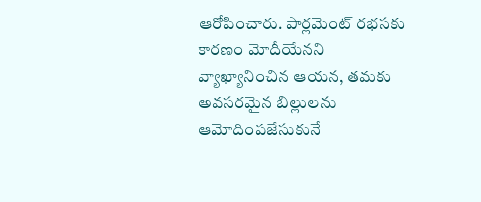ఆరోపించారు. పార్లమెంట్ రభసకు కారణం మోదీయేనని వ్యాఖ్యానించిన ఆయన, తమకు అవసరమైన బిల్లులను ఆమోదింపజేసుకునే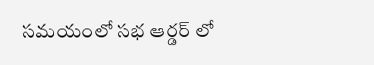సమయంలో సభ ఆర్డర్ లో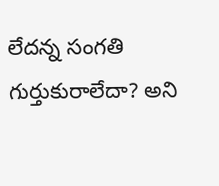లేదన్న సంగతి గుర్తుకురాలేదా? అని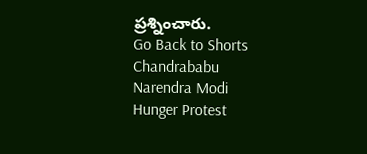ప్రశ్నించారు.
Go Back to Shorts
Chandrababu
Narendra Modi
Hunger Protest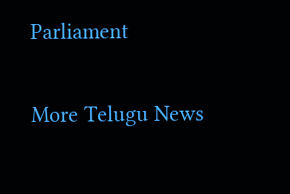Parliament

More Telugu News